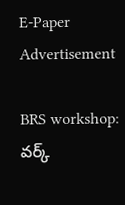E-Paper
Advertisement

BRS workshop: వర్క్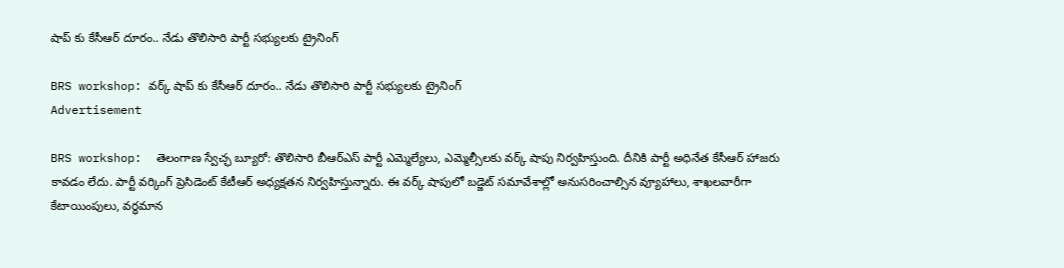షాప్ కు కేసీఆర్ దూరం.. నేడు తొలిసారి పార్టీ సభ్యులకు ట్రైనింగ్

BRS workshop: వర్క్ షాప్ కు కేసీఆర్ దూరం.. నేడు తొలిసారి పార్టీ సభ్యులకు ట్రైనింగ్
Advertisement

BRS workshop:  తెలంగాణ స్వేచ్ఛ బ్యూరో: తొలిసారి బీఆర్ఎస్ పార్టీ ఎమ్మెల్యేలు, ఎమ్మెల్సీలకు వర్క్ షాపు నిర్వహిస్తుంది. దీనికి పార్టీ అధినేత కేసీఆర్ హాజరు కావడం లేదు. పార్టీ వర్కింగ్ ప్రెసిడెంట్ కేటీఆర్ అధ్యక్షతన నిర్వహిస్తున్నారు. ఈ వర్క్ షాపులో బడ్జెట్ సమావేశాల్లో అనుసరించాల్సిన వ్యూహాలు, శాఖలవారీగా కేటాయింపులు, వర్ధమాన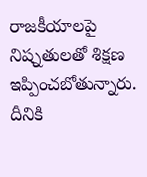రాజకీయాలపై నిష్నతులతో శిక్షణ ఇప్పించబోతున్నారు. దీనికి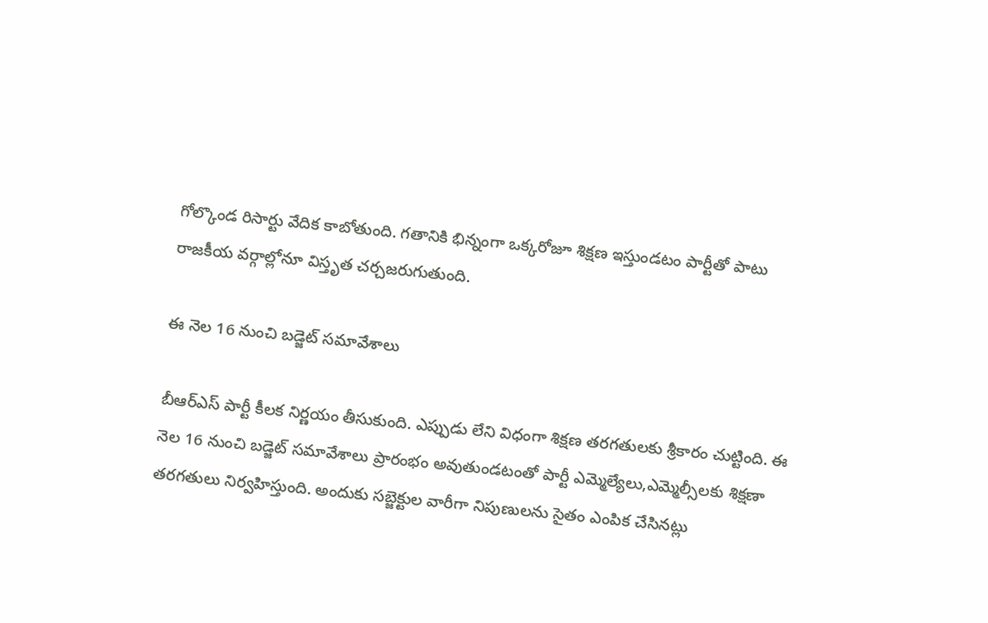గోల్కొండ రిసార్టు వేదిక కాబోతుంది. గతానికి భిన్నంగా ఒక్కరోజూ శిక్షణ ఇస్తుండటం పార్టీతో పాటు రాజకీయ వర్గాల్లోనూ విస్తృత చర్చజరుగుతుంది.

ఈ నెల 16 నుంచి బడ్జెట్ సమావేశాలు

బీఆర్ఎస్ పార్టీ కీలక నిర్ణయం తీసుకుంది. ఎప్పుడు లేని విధంగా శిక్షణ తరగతులకు శ్రీకారం చుట్టింది. ఈ నెల 16 నుంచి బడ్జెట్ సమావేశాలు ప్రారంభం అవుతుండటంతో పార్టీ ఎమ్మెల్యేలు,ఎమ్మెల్సీలకు శిక్షణా తరగతులు నిర్వహిస్తుంది. అందుకు సబ్జెక్టుల వారీగా నిపుణులను సైతం ఎంపిక చేసినట్లు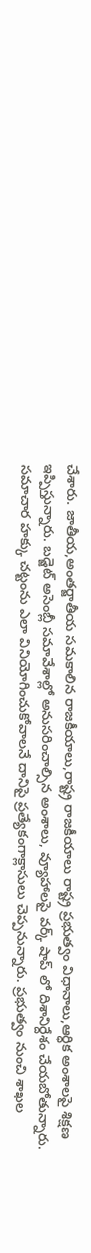చేశారు. జాతీయ,అంతర్జాతీయ సమకాలిన రాజకీయాలు,రాష్ట్ర రాజకీయాలు రాష్ట్ర ప్రభుత్వం విధానాలు,ఆర్ధిక అంశాలపై శిక్షణ ఇప్పిస్తున్నారు. బడ్జెట్ అసెంబ్లీ సమావేశాల్లో అనుసరించాల్సిన అంశాలు, వ్యూహాలపై వర్క్ షాప్ లో దిశానిర్దేశం చేయబోతున్నారు. సమాచార హక్కు చట్టంను ఎలా వినియోగించుకోవాలనే దానిపై ప్రత్యేకంగాక్లాసులు చెప్పనున్నారు. ప్రభుత్వం నుంచి శాఖల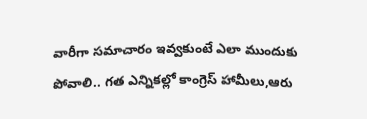వారీగా సమాచారం ఇవ్వకుంటే ఎలా ముందుకు పోవాలి.. గత ఎన్నికల్లో కాంగ్రెస్ హామీలు,ఆరు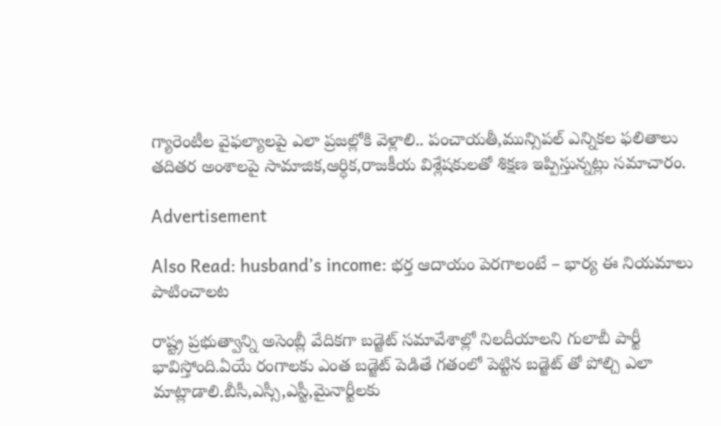గ్యారెంటీల వైఫల్యాలపై ఎలా ప్రజల్లోకి వెళ్లాలి.. పంచాయతీ,మున్సిపల్ ఎన్నికల ఫలితాలు తదితర అంశాలపై సామాజిక,ఆర్ధిక,రాజకీయ విశ్లేషకులతో శిక్షణ ఇప్పిస్తున్నట్లు సమాచారం.

Advertisement

Also Read: husband’s income: భర్త ఆదాయం పెరగాలంటే – భార్య ఈ నియమాలు పాటించాలట

రాష్ట్ర ప్రభుత్వాన్ని అసెంబ్లీ వేదికగా బడ్జెట్ సమావేశాల్లో నిలదీయాలని గులాబీ పార్టీ భావిస్తోంది.ఏయే రంగాలకు ఎంత బడ్జెట్ పెడితే గతంలో పెట్టిన బడ్జెట్ తో పోల్చి ఎలా మాట్లాడాలి.బీసీ,ఎస్సీ,ఎస్టీ,మైనార్టీలకు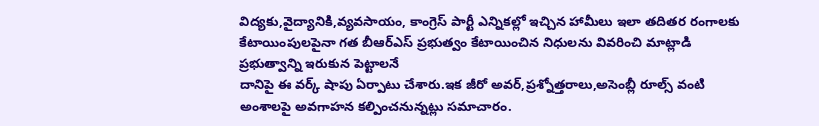విద్యకు,వైద్యానికి,వ్యవసాయం, కాంగ్రెస్ పార్టీ ఎన్నికల్లో ఇచ్చిన హామీలు ఇలా తదితర రంగాలకు కేటాయింపులపైనా గత బీఆర్ఎస్ ప్రభుత్వం కేటాయించిన నిధులను వివరించి మాట్లాడి ప్రభుత్వాన్ని ఇరుకున పెట్టాలనే
దానిపై ఈ వర్క్ షాపు ఏర్పాటు చేశారు.ఇక జీరో అవర్,ప్రశ్నోత్తరాలు,అసెంబ్లీ రూల్స్ వంటి అంశాలపై అవగాహన కల్పించనున్నట్లు సమాచారం.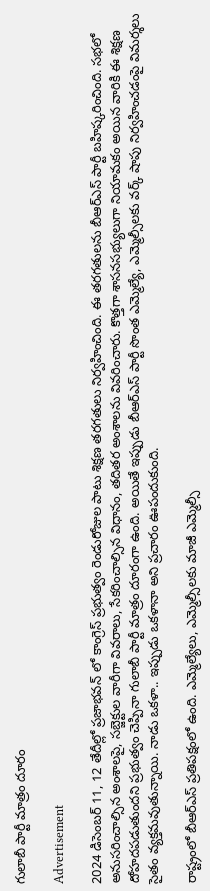గులాబీ పార్టీ మాత్రం దూరం

Advertisement

2024 డిసెంబర్ 11, 12 తేదీల్లో ప్రజాభవన్ లో కాంగ్రెస్ ప్రభుత్వం రెండురోజుల పాటు శిక్షణ తరగతులు నిర్వహించింది. ఈ తరగతులను బీఆర్ఎస్ పార్టీ బహిష్కరించింది. సభలో అనుసరించాల్సిన అంశాలపై, సబ్జెక్టుల వారీగా వివరాలు, సేకరించాల్సిన విధానం, తదితర అంశాలను వివరించారు. కొత్తగా శాసనసభ్యులుగా నియామకం అయిన వారికి ఈ శిక్షణ దోహదపడుతుందని ప్రభుత్వం చెప్పినా గులాబీ పార్టీ మాత్రం దూరంగా ఉంది. అయితే ఇప్పుడు బీఆర్ఎస్ పార్టీ సొంత ఎమ్మెల్యే, ఎమ్మెల్సీలకు వర్క్ షాపు నిర్వహించడంపై విమర్శలు సైతం వ్యక్తమవుతున్నాయి. నాడు ఒకళా.. ఇప్పుడు ఒకళానా అని ప్రచారం ఊపందుకుంది.

రాష్ట్రంలో బీఆర్ఎస్ ప్రతిపక్షంలో ఉంది. ఎమ్మెల్యేలు, ఎమ్మెల్సీలకు మాజీ ఎమ్మెల్సీ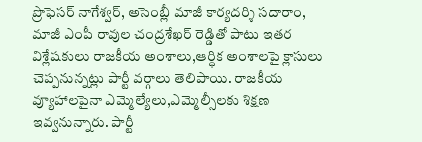ప్రొఫెసర్ నాగేశ్వర్, అసెంబ్లీ మాజీ కార్యదర్శి సదారాం, మాజీ ఎంపీ రావుల చంద్రశేఖర్ రెడ్డితో పాటు ఇతర విశ్లేషకులు రాజకీయ అంశాలు,ఆర్ధిక అంశాలపై క్లాసులు చెప్పనున్నట్లు పార్టీ వర్గాలు తెలిపాయి. రాజకీయ వ్యూహాలపైనా ఎమ్మెల్యేలు,ఎమ్మెల్సీలకు శిక్షణ ఇవ్వనున్నారు. పార్టీ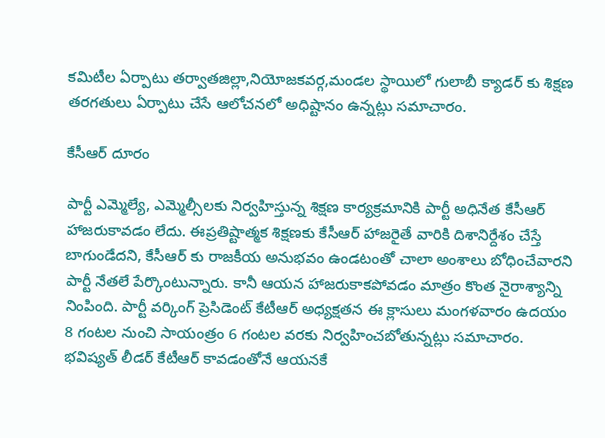కమిటీల ఏర్పాటు తర్వాతజిల్లా,నియోజకవర్గ,మండల స్థాయిలో గులాబీ క్యాడర్ కు శిక్షణ తరగతులు ఏర్పాటు చేసే ఆలోచనలో అధిష్టానం ఉన్నట్లు సమాచారం.

కేసీఆర్ దూరం

పార్టీ ఎమ్మెల్యే, ఎమ్మెల్సీలకు నిర్వహిస్తున్న శిక్షణ కార్యక్రమానికి పార్టీ అధినేత కేసీఆర్ హాజరుకావడం లేదు. ఈప్రతిష్టాత్మక శిక్షణకు కేసీఆర్ హాజరైతే వారికి దిశానిర్దేశం చేస్తే బాగుండేదని, కేసీఆర్ కు రాజకీయ అనుభవం ఉండటంతో చాలా అంశాలు బోధించేవారని పార్టీ నేతలే పేర్కొంటున్నారు. కానీ ఆయన హాజరుకాకపోవడం మాత్రం కొంత నైరాశ్యాన్ని నింపింది. పార్టీ వర్కింగ్ ప్రెసిడెంట్ కేటీఆర్ అధ్యక్షతన ఈ క్లాసులు మంగళవారం ఉదయం 8 గంటల నుంచి సాయంత్రం 6 గంటల వరకు నిర్వహించబోతున్నట్లు సమాచారం. భవిష్యత్ లీడర్ కేటీఆర్ కావడంతోనే ఆయనకే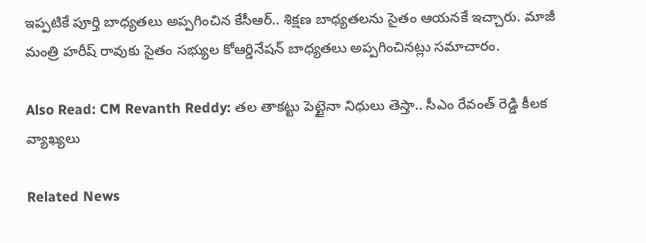ఇప్పటికే పూర్తి బాధ్యతలు అప్పగించిన కేసీఆర్.. శిక్షణ బాధ్యతలను సైతం ఆయనకే ఇచ్చారు. మాజీ మంత్రి హరీష్ రావుకు సైతం సభ్యుల కోఆర్డినేషన్ బాధ్యతలు అప్పగించినట్లు సమాచారం.

Also Read: CM Revanth Reddy: తల తాకట్టు పెట్టైనా నిధులు తెస్తా.. సీఎం రేవంత్ రెడ్డి కీలక వ్యాఖ్యలు

Related News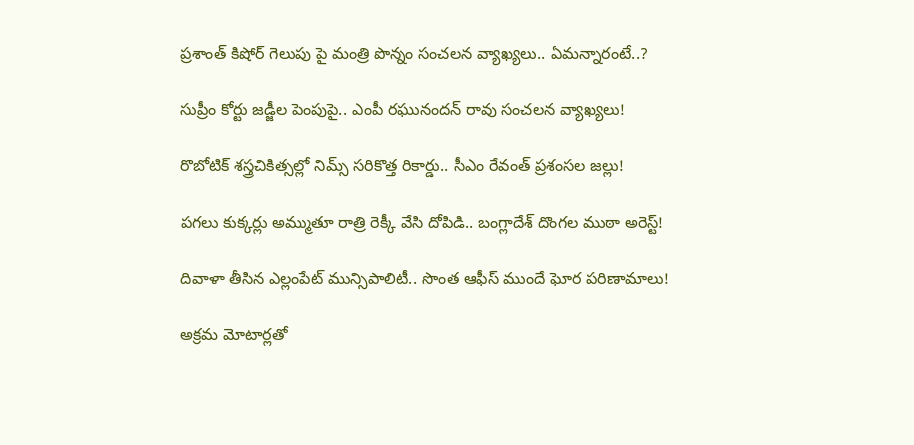ప్రశాంత్ కిషోర్ గెలుపు పై మంత్రి పొన్నం సంచలన వ్యాఖ్యలు.. ఏమన్నారంటే..?

సుప్రీం కోర్టు జడ్జీల పెంపుపై.. ఎంపీ రఘునందన్ రావు సంచలన వ్యాఖ్యలు!

రొబోటిక్ శస్త్రచికిత్సల్లో నిమ్స్ సరికొత్త రికార్డు.. సీఎం రేవంత్ ప్రశంసల జల్లు!

పగలు కుక్కర్లు అమ్ముతూ రాత్రి రెక్కీ వేసి దోపిడి.. బంగ్లాదేశ్ దొంగల ముఠా అరెస్ట్!

దివాళా తీసిన ఎల్లంపేట్ మున్సిపాలిటీ.. సొంత ఆఫీస్ ముందే ఘోర పరిణామాలు!

అక్రమ మోటార్లతో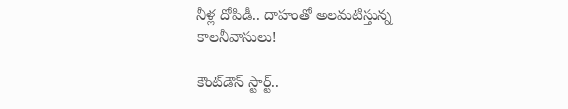నీళ్ల దోపిడీ.. దాహంతో అలమటిస్తున్న కాలనీవాసులు!

కౌంట్‌డౌన్ స్టార్ట్..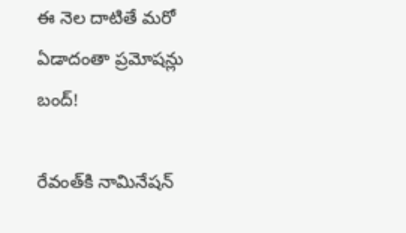ఈ నెల దాటితే మరో ఏడాదంతా ప్రమోషన్లు బంద్!

రేవంత్‌కి నామినేషన్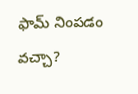ఫామ్ నింపడం వచ్చా?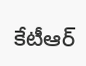కేటీఆర్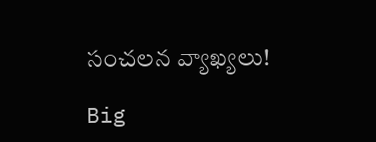సంచలన వ్యాఖ్యలు!

Big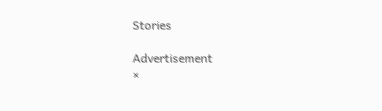Stories

Advertisement
×